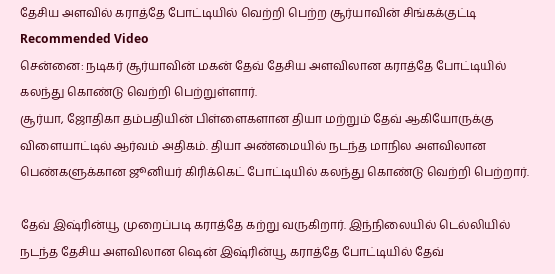தேசிய அளவில் கராத்தே போட்டியில் வெற்றி பெற்ற சூர்யாவின் சிங்கக்குட்டி
Recommended Video
சென்னை: நடிகர் சூர்யாவின் மகன் தேவ் தேசிய அளவிலான கராத்தே போட்டியில் கலந்து கொண்டு வெற்றி பெற்றுள்ளார்.
சூர்யா, ஜோதிகா தம்பதியின் பிள்ளைகளான தியா மற்றும் தேவ் ஆகியோருக்கு விளையாட்டில் ஆர்வம் அதிகம். தியா அண்மையில் நடந்த மாநில அளவிலான பெண்களுக்கான ஜூனியர் கிரிக்கெட் போட்டியில் கலந்து கொண்டு வெற்றி பெற்றார்.

தேவ் இஷ்ரின்யூ முறைப்படி கராத்தே கற்று வருகிறார். இந்நிலையில் டெல்லியில் நடந்த தேசிய அளவிலான ஷென் இஷ்ரின்யூ கராத்தே போட்டியில் தேவ்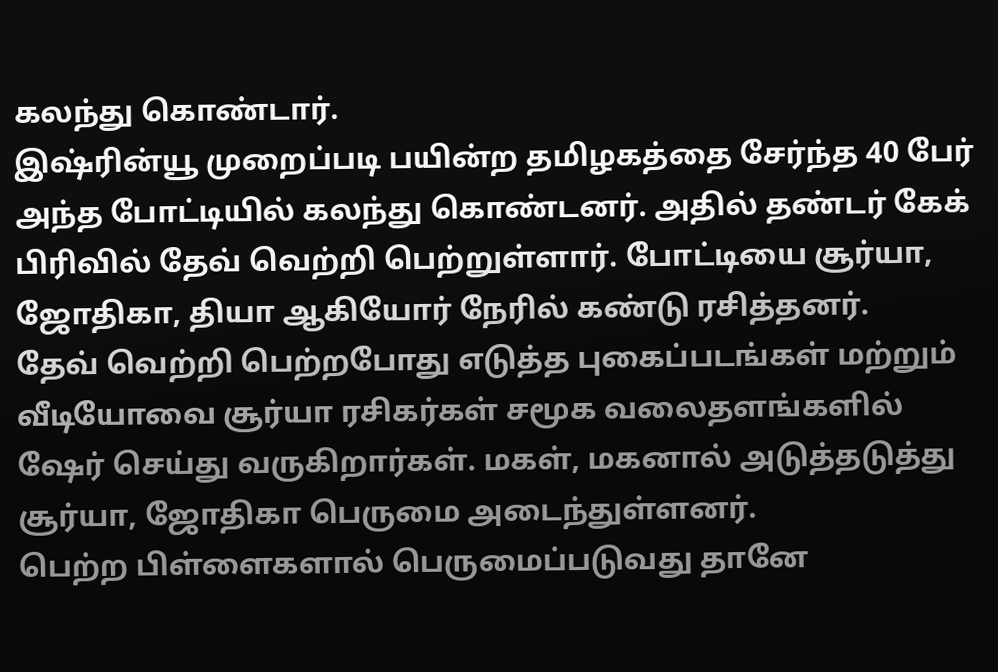கலந்து கொண்டார்.
இஷ்ரின்யூ முறைப்படி பயின்ற தமிழகத்தை சேர்ந்த 40 பேர் அந்த போட்டியில் கலந்து கொண்டனர். அதில் தண்டர் கேக் பிரிவில் தேவ் வெற்றி பெற்றுள்ளார். போட்டியை சூர்யா, ஜோதிகா, தியா ஆகியோர் நேரில் கண்டு ரசித்தனர்.
தேவ் வெற்றி பெற்றபோது எடுத்த புகைப்படங்கள் மற்றும் வீடியோவை சூர்யா ரசிகர்கள் சமூக வலைதளங்களில் ஷேர் செய்து வருகிறார்கள். மகள், மகனால் அடுத்தடுத்து சூர்யா, ஜோதிகா பெருமை அடைந்துள்ளனர்.
பெற்ற பிள்ளைகளால் பெருமைப்படுவது தானே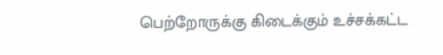பெற்றோருக்கு கிடைக்கும் உச்சக்கட்ட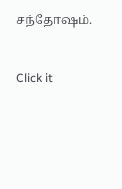சந்தோஷம்.


Click it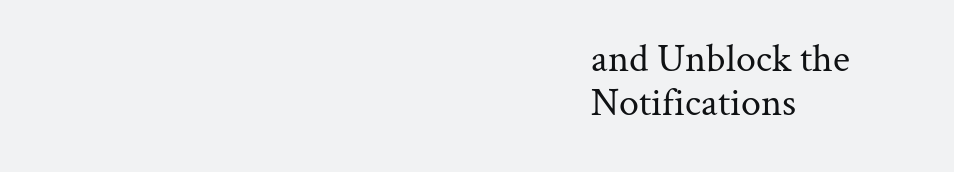and Unblock the Notifications